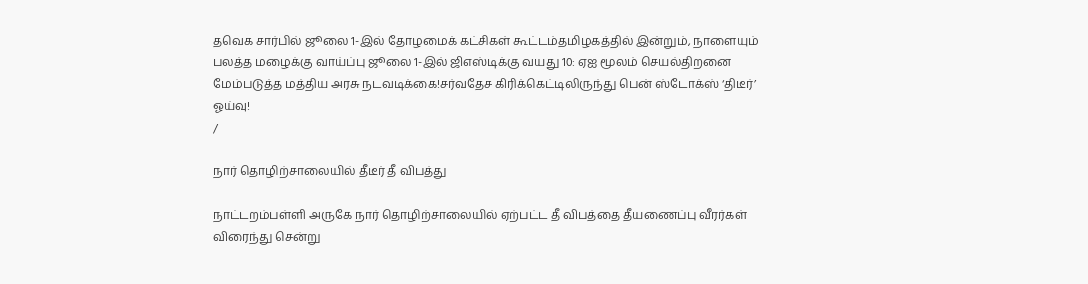தவெக சார்பில் ஜூலை 1-இல் தோழமைக் கட்சிகள் கூட்டம்தமிழகத்தில் இன்றும், நாளையும் பலத்த மழைக்கு வாய்ப்பு ஜூலை 1-இல் ஜிஎஸ்டிக்கு வயது 10: ஏஐ மூலம் செயல்திறனை மேம்படுத்த மத்திய அரசு நடவடிக்கை!சர்வதேச கிரிக்கெட்டிலிருந்து பென் ஸ்டோக்ஸ் ‘திடீர்’ ஓய்வு!
/

நார் தொழிற்சாலையில் தீடீர் தீ விபத்து

நாட்டறம்பள்ளி அருகே நார் தொழிற்சாலையில் ஏற்பட்ட தீ விபத்தை தீயணைப்பு வீரர்கள் விரைந்து சென்று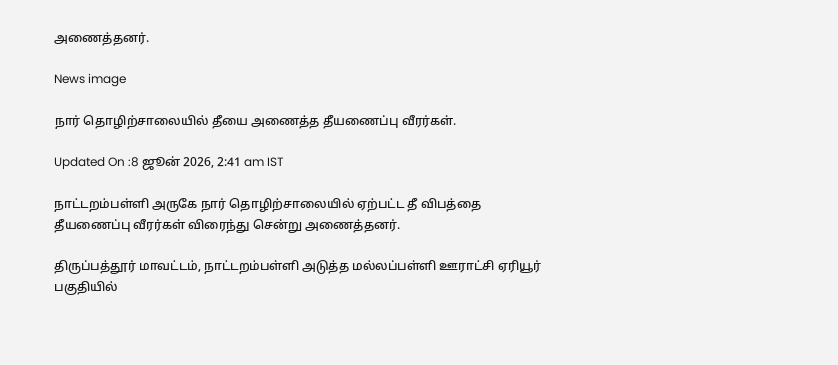அணைத்தனர்.

News image

நார் தொழிற்சாலையில் தீயை அணைத்த தீயணைப்பு வீரர்கள்.

Updated On :8 ஜூன் 2026, 2:41 am IST

நாட்டறம்பள்ளி அருகே நார் தொழிற்சாலையில் ஏற்பட்ட தீ விபத்தை தீயணைப்பு வீரர்கள் விரைந்து சென்று அணைத்தனர்.

திருப்பத்தூர் மாவட்டம், நாட்டறம்பள்ளி அடுத்த மல்லப்பள்ளி ஊராட்சி ஏரியூர் பகுதியில்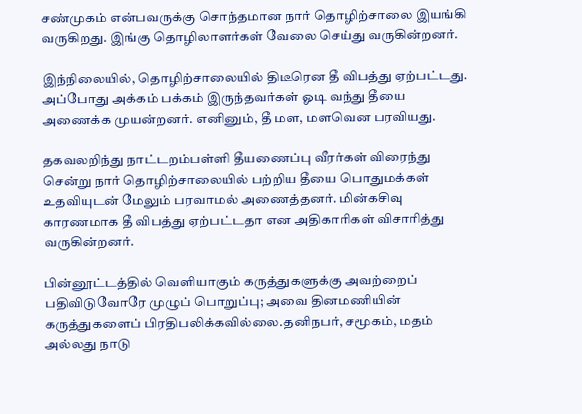சண்முகம் என்பவருக்கு சொந்தமான நார் தொழிற்சாலை இயங்கி வருகிறது. இங்கு தொழிலாளர்கள் வேலை செய்து வருகின்றனர்.

இந்நிலையில், தொழிற்சாலையில் திடீரென தீ விபத்து ஏற்பட்டது. அப்போது அக்கம் பக்கம் இருந்தவர்கள் ஓடி வந்து தீயை அணைக்க முயன்றனர். எனினும், தீ மள, மளவென பரவியது.

தகவலறிந்து நாட்டறம்பள்ளி தீயணைப்பு வீரர்கள் விரைந்து சென்று நார் தொழிற்சாலையில் பற்றிய தீயை பொதுமக்கள் உதவியுடன் மேலும் பரவாமல் அணைத்தனர். மின்கசிவு காரணமாக தீ விபத்து ஏற்பட்டதா என அதிகாரிகள் விசாரித்து வருகின்றனர்.

பின்னூட்டத்தில் வெளியாகும் கருத்துகளுக்கு அவற்றைப் பதிவிடுவோரே முழுப் பொறுப்பு; அவை தினமணியின் கருத்துகளைப் பிரதிபலிக்கவில்லை.தனிநபர், சமூகம், மதம் அல்லது நாடு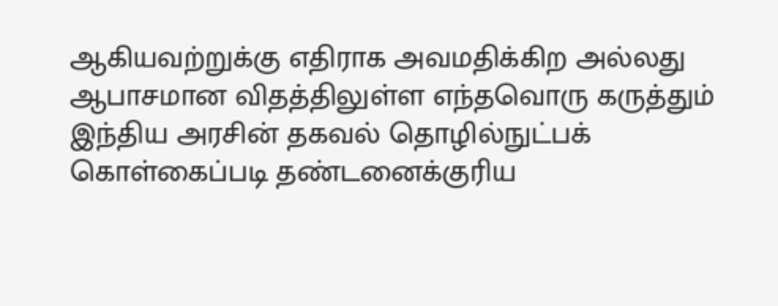ஆகியவற்றுக்கு எதிராக அவமதிக்கிற அல்லது ஆபாசமான விதத்திலுள்ள எந்தவொரு கருத்தும் இந்திய அரசின் தகவல் தொழில்நுட்பக் கொள்கைப்படி தண்டனைக்குரிய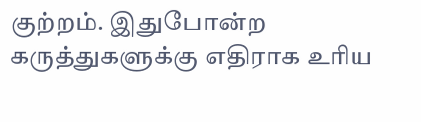குற்றம். இதுபோன்ற கருத்துகளுக்கு எதிராக உரிய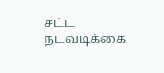சட்ட நடவடிக்கை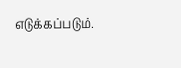எடுக்கப்படும்.